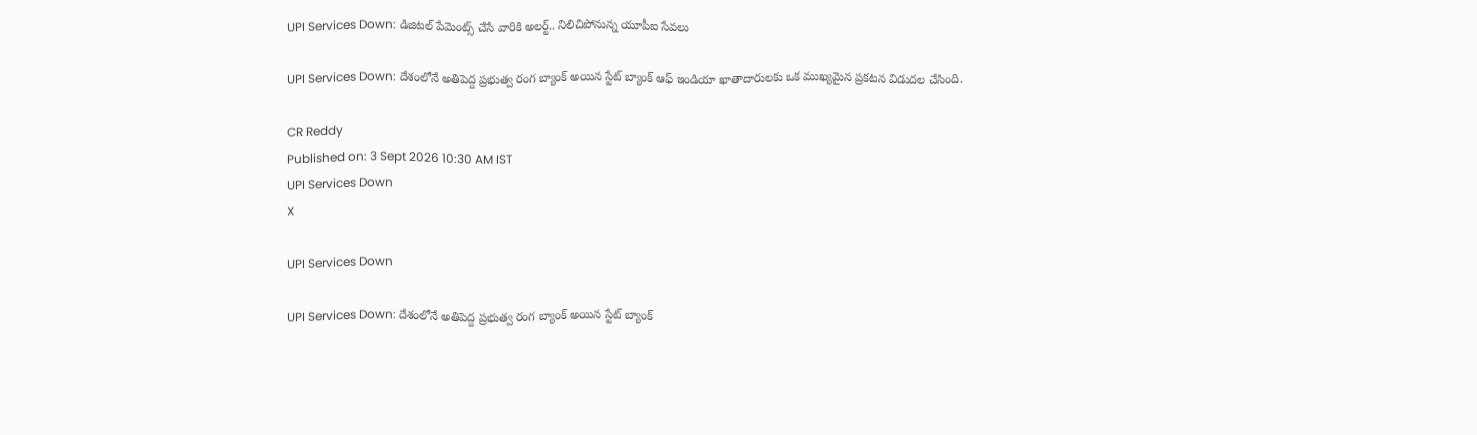UPI Services Down: డిజిటల్ పేమెంట్స్ చేసే వారికి అలర్ట్.. నిలిచిపోనున్న యూపీఐ సేవలు

UPI Services Down: దేశంలోనే అతిపెద్ద ప్రభుత్వ రంగ బ్యాంక్ అయిన స్టేట్ బ్యాంక్ ఆఫ్ ఇండియా ఖాతాదారులకు ఒక ముఖ్యమైన ప్రకటన విడుదల చేసింది.

CR Reddy
Published on: 3 Sept 2026 10:30 AM IST
UPI Services Down
X

UPI Services Down

UPI Services Down: దేశంలోనే అతిపెద్ద ప్రభుత్వ రంగ బ్యాంక్ అయిన స్టేట్ బ్యాంక్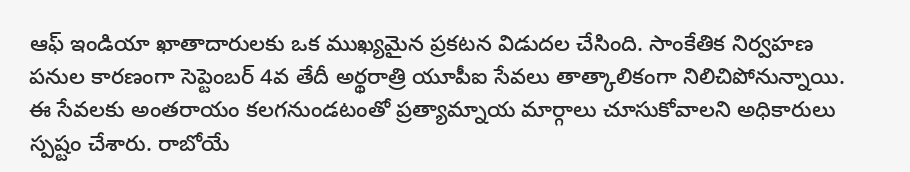ఆఫ్ ఇండియా ఖాతాదారులకు ఒక ముఖ్యమైన ప్రకటన విడుదల చేసింది. సాంకేతిక నిర్వహణ పనుల కారణంగా సెప్టెంబర్ 4వ తేదీ అర్థరాత్రి యూపీఐ సేవలు తాత్కాలికంగా నిలిచిపోనున్నాయి. ఈ సేవలకు అంతరాయం కలగనుండటంతో ప్రత్యామ్నాయ మార్గాలు చూసుకోవాలని అధికారులు స్పష్టం చేశారు. రాబోయే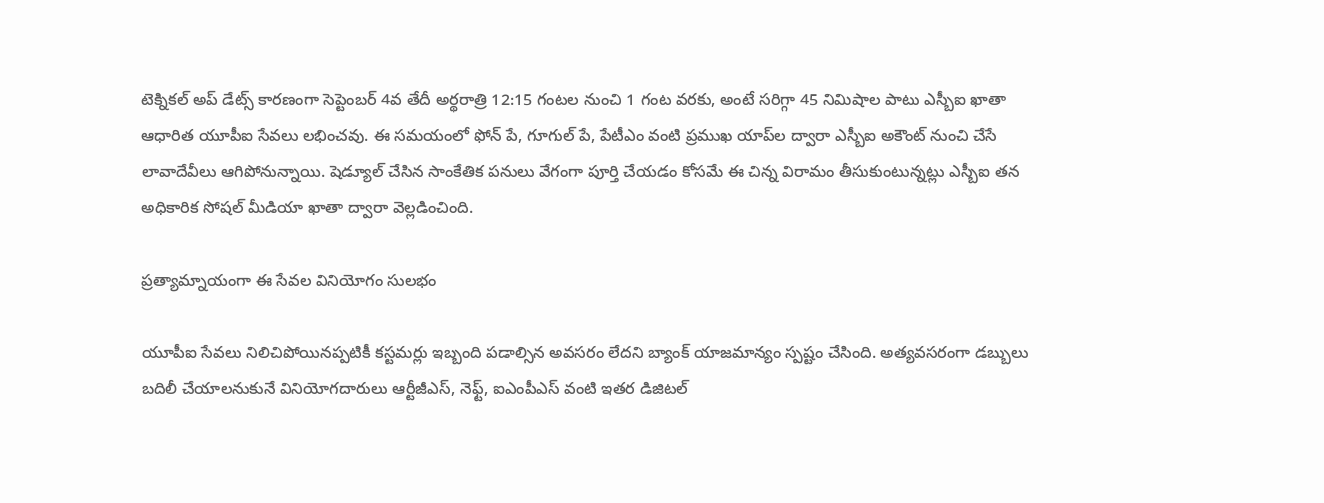టెక్నికల్ అప్ డేట్స్ కారణంగా సెప్టెంబర్ 4వ తేదీ అర్థరాత్రి 12:15 గంటల నుంచి 1 గంట వరకు, అంటే సరిగ్గా 45 నిమిషాల పాటు ఎస్బీఐ ఖాతా ఆధారిత యూపీఐ సేవలు లభించవు. ఈ సమయంలో ఫోన్ పే, గూగుల్ పే, పేటీఎం వంటి ప్రముఖ యాప్‌ల ద్వారా ఎస్బీఐ అకౌంట్ నుంచి చేసే లావాదేవీలు ఆగిపోనున్నాయి. షెడ్యూల్ చేసిన సాంకేతిక పనులు వేగంగా పూర్తి చేయడం కోసమే ఈ చిన్న విరామం తీసుకుంటున్నట్లు ఎస్బీఐ తన అధికారిక సోషల్ మీడియా ఖాతా ద్వారా వెల్లడించింది.

ప్రత్యామ్నాయంగా ఈ సేవల వినియోగం సులభం

యూపీఐ సేవలు నిలిచిపోయినప్పటికీ కస్టమర్లు ఇబ్బంది పడాల్సిన అవసరం లేదని బ్యాంక్ యాజమాన్యం స్పష్టం చేసింది. అత్యవసరంగా డబ్బులు బదిలీ చేయాలనుకునే వినియోగదారులు ఆర్టీజీఎస్, నెఫ్ట్, ఐఎంపీఎస్ వంటి ఇతర డిజిటల్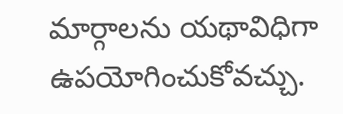మార్గాలను యథావిధిగా ఉపయోగించుకోవచ్చు.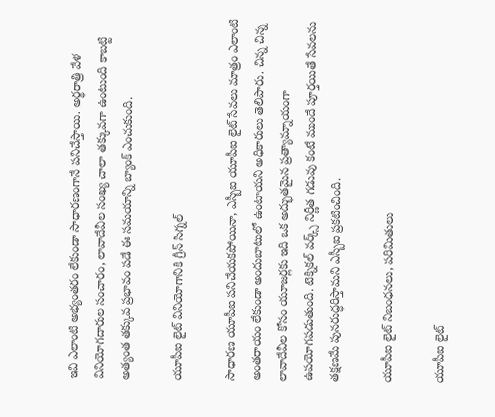ఇవి ఎలాంటి అభ్యంతరం లేకుండా సాధారణంగానే పనిచేస్తాయి. అర్థరాత్రి వేళ వినియోగదారుల సంచారం, లావాదేవీల సంఖ్య చాలా తక్కువగా ఉంటుంది కాబట్టి అత్యంత తక్కువ ప్రభావం పడే ఈ సమయాన్ని బ్యాంక్ ఎంచుకుంది.

యూపీఐ లైట్ వినియోగానికి గ్రీన్ సిగ్నల్

సాధారణ యూపీఐ పనిచేయకపోయినా, ఎస్బీఐ యూపీఐ లైట్ సేవలు మాత్రం ఎలాంటి అంతరాయం లేకుండా అందుబాటులో ఉంటాయని అధికారులు తెలిపారు. చిన్న చిన్న లావాదేవీల కోసం యూజర్లకు ఇది ఒక అద్భుతమైన ప్రత్యామ్నాయంగా ఉపయోగపడుతుంది. టెక్నికల్ వర్క్స్ నిర్ణీత గడువు కంటే ముందే పూర్తయితే సేవలను తక్షణమే పునరుద్ధరిస్తామని ఎస్బీఐ ప్రకటించింది.

యూపీఐ లైట్ నిబంధనలు, పరిమితులు

యూపీఐ లైట్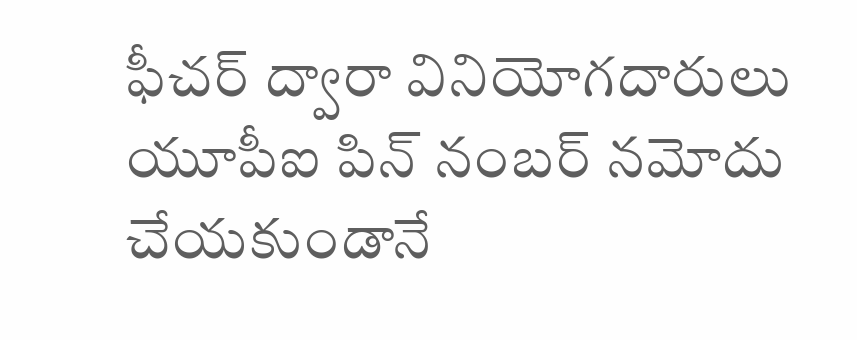ఫీచర్ ద్వారా వినియోగదారులు యూపీఐ పిన్ నంబర్ నమోదు చేయకుండానే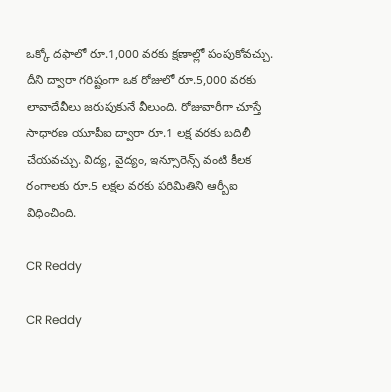ఒక్కో దఫాలో రూ.1,000 వరకు క్షణాల్లో పంపుకోవచ్చు. దీని ద్వారా గరిష్టంగా ఒక రోజులో రూ.5,000 వరకు లావాదేవీలు జరుపుకునే వీలుంది. రోజువారీగా చూస్తే సాధారణ యూపీఐ ద్వారా రూ.1 లక్ష వరకు బదిలీ చేయవచ్చు. విద్య, వైద్యం, ఇన్సూరెన్స్ వంటి కీలక రంగాలకు రూ.5 లక్షల వరకు పరిమితిని ఆర్బీఐ విధించింది.

CR Reddy

CR Reddy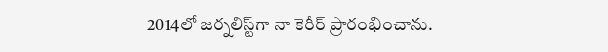2014లో జర్నలిస్ట్‌గా నా కెరీర్ ప్రారంభించాను.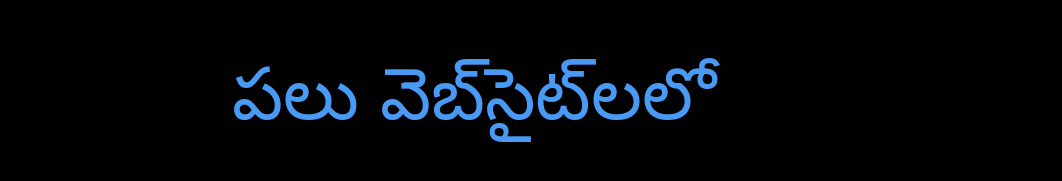పలు వెబ్‌సైట్‌లలో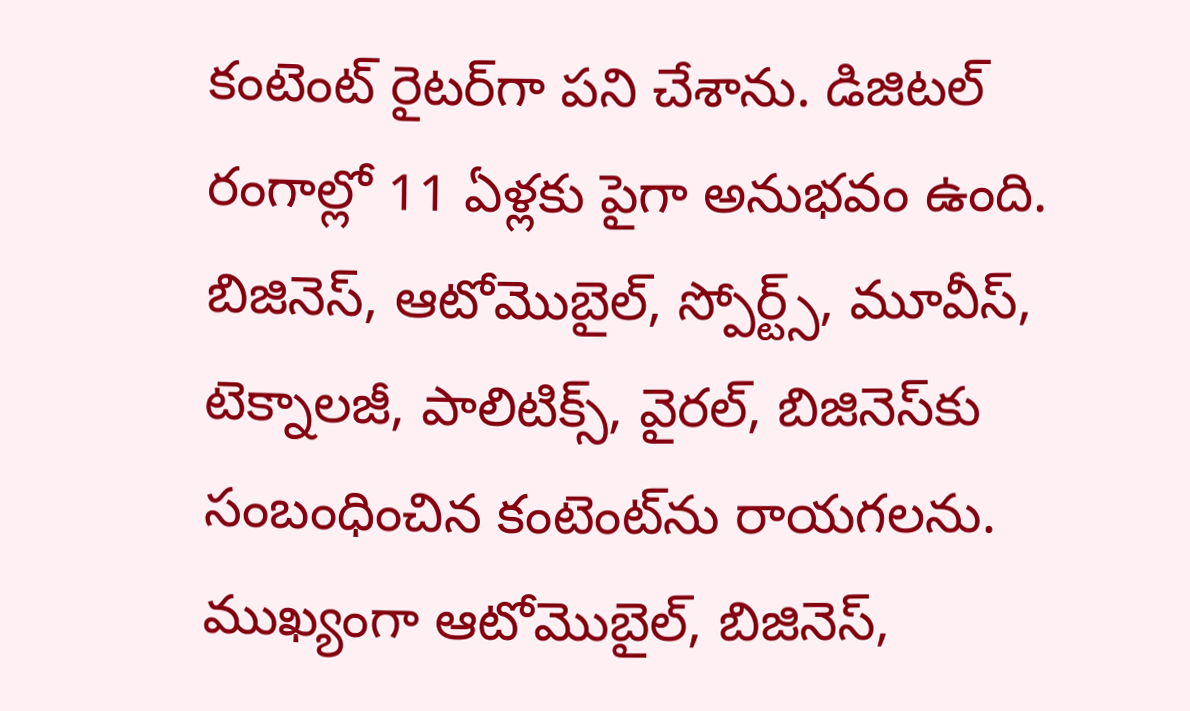కంటెంట్ రైటర్‌గా పని చేశాను. డిజిటల్‌ రంగాల్లో 11 ఏళ్లకు పైగా అనుభవం ఉంది. బిజినెస్, ఆటోమొబైల్, స్పోర్ట్స్, మూవీస్, టెక్నాలజీ, పాలిటిక్స్, వైరల్, బిజినెస్‌కు సంబంధించిన కంటెంట్‌ను రాయగలను. ముఖ్యంగా ఆటోమొబైల్, బిజినెస్,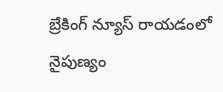బ్రేకింగ్ న్యూస్ రాయడంలో నైపుణ్యం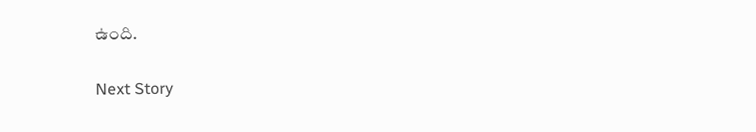ఉంది.

Next Story